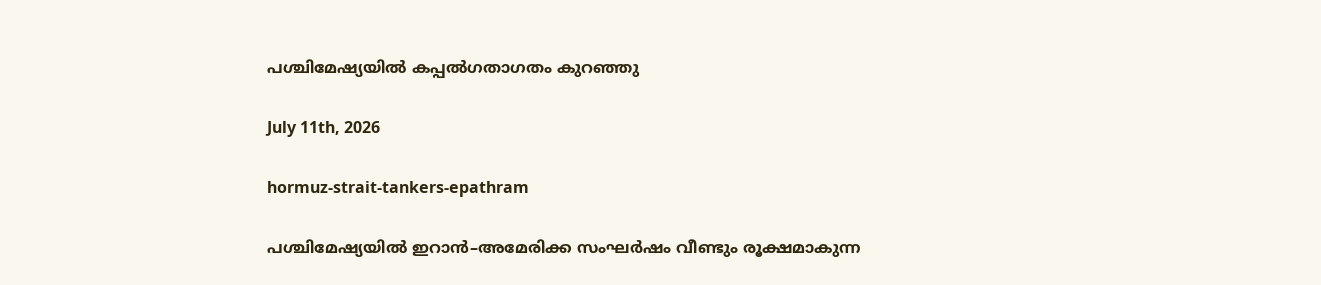പശ്ചിമേഷ്യയിൽ കപ്പൽഗതാഗതം കുറഞ്ഞു

July 11th, 2026

hormuz-strait-tankers-epathram

പശ്ചിമേഷ്യയിൽ ഇറാൻ–അമേരിക്ക സംഘർഷം വീണ്ടും രൂക്ഷമാകുന്ന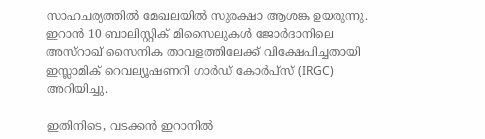സാഹചര്യത്തിൽ മേഖലയിൽ സുരക്ഷാ ആശങ്ക ഉയരുന്നു. ഇറാൻ 10 ബാലിസ്റ്റിക് മിസൈലുകൾ ജോർദാനിലെ അസ്‌റാഖ് സൈനിക താവളത്തിലേക്ക് വിക്ഷേപിച്ചതായി ഇസ്ലാമിക് റെവല്യൂഷണറി ഗാർഡ് കോർപ്സ് (IRGC) അറിയിച്ചു.

ഇതിനിടെ, വടക്കൻ ഇറാനിൽ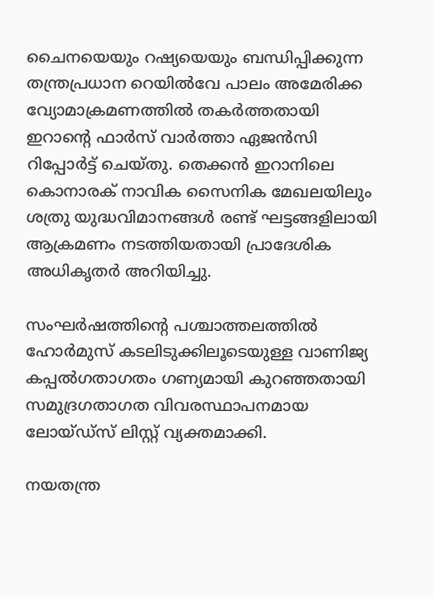ചൈനയെയും റഷ്യയെയും ബന്ധിപ്പിക്കുന്ന തന്ത്രപ്രധാന റെയിൽവേ പാലം അമേരിക്ക വ്യോമാക്രമണത്തിൽ തകർത്തതായി ഇറാന്റെ ഫാർസ് വാർത്താ ഏജൻസി റിപ്പോർട്ട് ചെയ്തു. തെക്കൻ ഇറാനിലെ കൊനാരക് നാവിക സൈനിക മേഖലയിലും ശത്രു യുദ്ധവിമാനങ്ങൾ രണ്ട് ഘട്ടങ്ങളിലായി ആക്രമണം നടത്തിയതായി പ്രാദേശിക അധികൃതർ അറിയിച്ചു.

സംഘർഷത്തിന്റെ പശ്ചാത്തലത്തിൽ ഹോർമുസ് കടലിടുക്കിലൂടെയുള്ള വാണിജ്യ കപ്പൽഗതാഗതം ഗണ്യമായി കുറഞ്ഞതായി സമുദ്രഗതാഗത വിവരസ്ഥാപനമായ ലോയ്ഡ്സ് ലിസ്റ്റ് വ്യക്തമാക്കി.

നയതന്ത്ര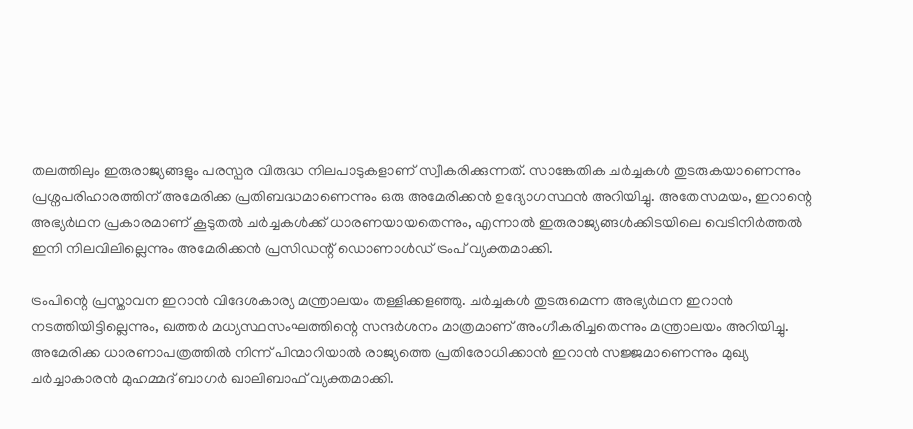തലത്തിലും ഇരുരാജ്യങ്ങളും പരസ്പര വിരുദ്ധ നിലപാടുകളാണ് സ്വീകരിക്കുന്നത്. സാങ്കേതിക ചർച്ചകൾ തുടരുകയാണെന്നും പ്രശ്നപരിഹാരത്തിന് അമേരിക്ക പ്രതിബദ്ധമാണെന്നും ഒരു അമേരിക്കൻ ഉദ്യോഗസ്ഥൻ അറിയിച്ചു. അതേസമയം, ഇറാന്റെ അഭ്യർഥന പ്രകാരമാണ് കൂടുതൽ ചർച്ചകൾക്ക് ധാരണയായതെന്നും, എന്നാൽ ഇരുരാജ്യങ്ങൾക്കിടയിലെ വെടിനിർത്തൽ ഇനി നിലവിലില്ലെന്നും അമേരിക്കൻ പ്രസിഡന്റ് ഡൊണാൾഡ് ട്രംപ് വ്യക്തമാക്കി.

ട്രംപിന്റെ പ്രസ്താവന ഇറാൻ വിദേശകാര്യ മന്ത്രാലയം തള്ളിക്കളഞ്ഞു. ചർച്ചകൾ തുടരുമെന്ന അഭ്യർഥന ഇറാൻ നടത്തിയിട്ടില്ലെന്നും, ഖത്തർ മധ്യസ്ഥസംഘത്തിന്റെ സന്ദർശനം മാത്രമാണ് അംഗീകരിച്ചതെന്നും മന്ത്രാലയം അറിയിച്ചു. അമേരിക്ക ധാരണാപത്രത്തിൽ നിന്ന് പിന്മാറിയാൽ രാജ്യത്തെ പ്രതിരോധിക്കാൻ ഇറാൻ സജ്ജമാണെന്നും മുഖ്യ ചർച്ചാകാരൻ മുഹമ്മദ് ബാഗർ ഖാലിബാഫ് വ്യക്തമാക്കി.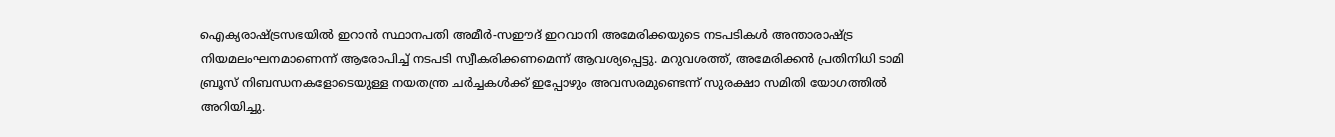ഐക്യരാഷ്ട്രസഭയിൽ ഇറാൻ സ്ഥാനപതി അമീർ-സഈദ് ഇറവാനി അമേരിക്കയുടെ നടപടികൾ അന്താരാഷ്ട്ര നിയമലംഘനമാണെന്ന് ആരോപിച്ച് നടപടി സ്വീകരിക്കണമെന്ന് ആവശ്യപ്പെട്ടു. മറുവശത്ത്, അമേരിക്കൻ പ്രതിനിധി ടാമി ബ്രൂസ് നിബന്ധനകളോടെയുള്ള നയതന്ത്ര ചർച്ചകൾക്ക് ഇപ്പോഴും അവസരമുണ്ടെന്ന് സുരക്ഷാ സമിതി യോഗത്തിൽ അറിയിച്ചു.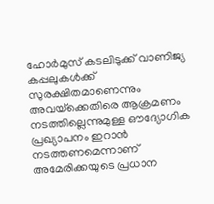ഹോർമുസ് കടലിടുക്ക് വാണിജ്യ കപ്പലുകൾക്ക് സുരക്ഷിതമാണെന്നും അവയ്‌ക്കെതിരെ ആക്രമണം നടത്തില്ലെന്നുമുള്ള ഔദ്യോഗിക പ്രഖ്യാപനം ഇറാൻ നടത്തണമെന്നാണ് അമേരിക്കയുടെ പ്രധാന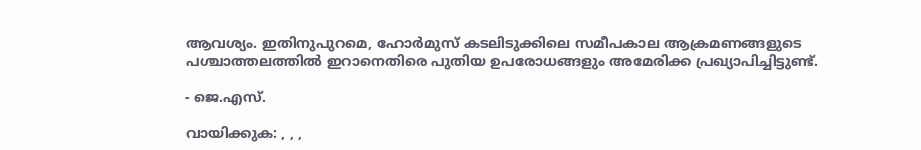ആവശ്യം. ഇതിനുപുറമെ, ഹോർമുസ് കടലിടുക്കിലെ സമീപകാല ആക്രമണങ്ങളുടെ പശ്ചാത്തലത്തിൽ ഇറാനെതിരെ പുതിയ ഉപരോധങ്ങളും അമേരിക്ക പ്രഖ്യാപിച്ചിട്ടുണ്ട്.

- ജെ.എസ്.

വായിക്കുക: , , ,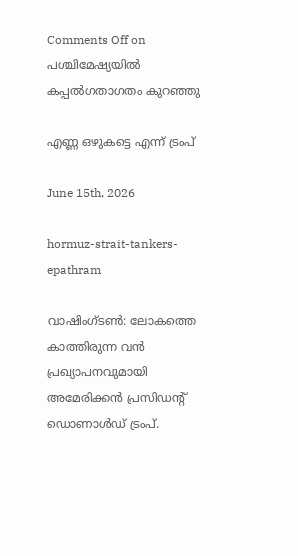Comments Off on പശ്ചിമേഷ്യയിൽ കപ്പൽഗതാഗതം കുറഞ്ഞു

എണ്ണ ഒഴുകട്ടെ എന്ന് ട്രംപ്

June 15th, 2026

hormuz-strait-tankers-epathram

വാഷിംഗ്ടൺ: ലോകത്തെ കാത്തിരുന്ന വൻ പ്രഖ്യാപനവുമായി അമേരിക്കൻ പ്രസിഡന്റ് ഡൊണാൾഡ് ട്രംപ്.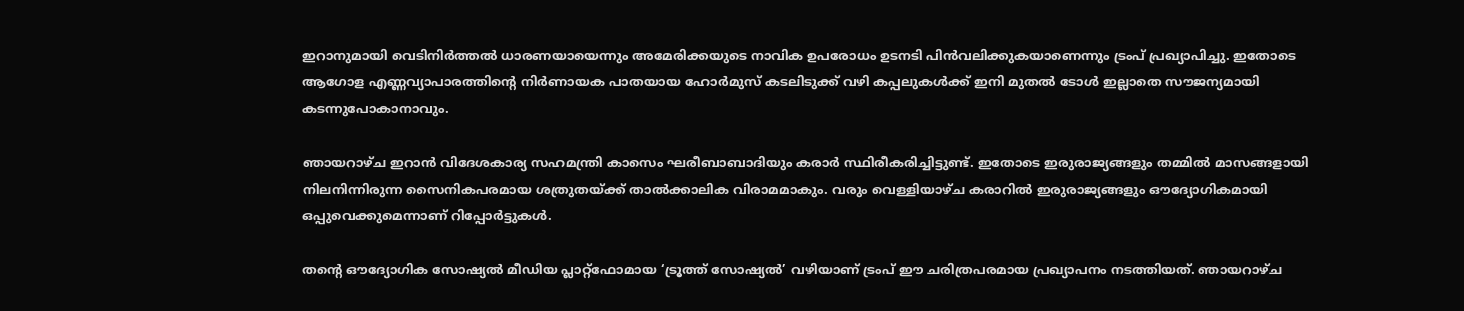ഇറാനുമായി വെടിനിർത്തൽ ധാരണയായെന്നും അമേരിക്കയുടെ നാവിക ഉപരോധം ഉടനടി പിൻവലിക്കുകയാണെന്നും ട്രംപ് പ്രഖ്യാപിച്ചു. ഇതോടെ ആഗോള എണ്ണവ്യാപാരത്തിന്റെ നിർണായക പാതയായ ഹോർമുസ് കടലിടുക്ക് വഴി കപ്പലുകൾക്ക് ഇനി മുതൽ ടോൾ ഇല്ലാതെ സൗജന്യമായി കടന്നുപോകാനാവും.

ഞായറാഴ്ച ഇറാൻ വിദേശകാര്യ സഹമന്ത്രി കാസെം ഘരീബാബാദിയും കരാർ സ്ഥിരീകരിച്ചിട്ടുണ്ട്. ഇതോടെ ഇരുരാജ്യങ്ങളും തമ്മിൽ മാസങ്ങളായി നിലനിന്നിരുന്ന സൈനികപരമായ ശത്രുതയ്ക്ക് താൽക്കാലിക വിരാമമാകും. വരും വെള്ളിയാഴ്ച കരാറിൽ ഇരുരാജ്യങ്ങളും ഔദ്യോഗികമായി ഒപ്പുവെക്കുമെന്നാണ് റിപ്പോർട്ടുകൾ.

തന്റെ ഔദ്യോഗിക സോഷ്യൽ മീഡിയ പ്ലാറ്റ്‌ഫോമായ ‘ട്രൂത്ത് സോഷ്യൽ’ വഴിയാണ് ട്രംപ് ഈ ചരിത്രപരമായ പ്രഖ്യാപനം നടത്തിയത്. ഞായറാഴ്ച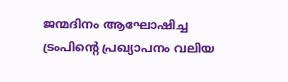ജന്മദിനം ആഘോഷിച്ച ട്രംപിന്റെ പ്രഖ്യാപനം വലിയ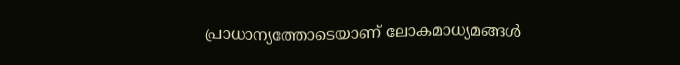പ്രാധാന്യത്തോടെയാണ് ലോകമാധ്യമങ്ങൾ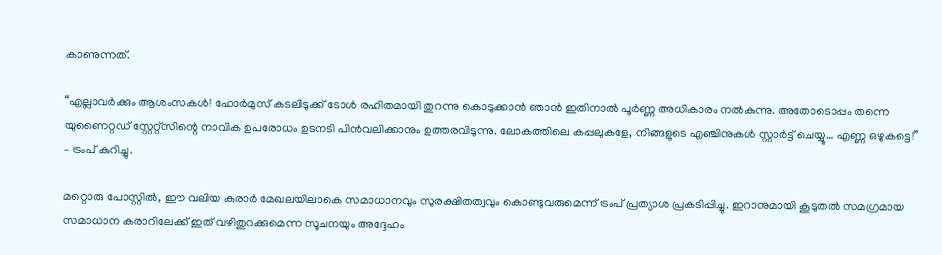കാണുന്നത്.

“എല്ലാവർക്കും ആശംസകൾ! ഹോർമുസ് കടലിടുക്ക് ടോൾ രഹിതമായി തുറന്നു കൊടുക്കാൻ ഞാൻ ഇതിനാൽ പൂർണ്ണ അധികാരം നൽകുന്നു. അതോടൊപ്പം തന്നെ യുണൈറ്റഡ് സ്റ്റേറ്റ്സിന്റെ നാവിക ഉപരോധം ഉടനടി പിൻവലിക്കാനും ഉത്തരവിടുന്നു. ലോകത്തിലെ കപ്പലുകളേ, നിങ്ങളുടെ എഞ്ചിനുകൾ സ്റ്റാർട്ട് ചെയ്യൂ… എണ്ണ ഒഴുകട്ടെ!” – ട്രംപ് കുറിച്ചു.

മറ്റൊരു പോസ്റ്റിൽ, ഈ വലിയ കരാർ മേഖലയിലാകെ സമാധാനവും സുരക്ഷിതത്വവും കൊണ്ടുവരുമെന്ന് ട്രംപ് പ്രത്യാശ പ്രകടിപ്പിച്ചു. ഇറാനുമായി കൂടുതൽ സമഗ്രമായ സമാധാന കരാറിലേക്ക് ഇത് വഴിതുറക്കുമെന്ന സൂചനയും അദ്ദേഹം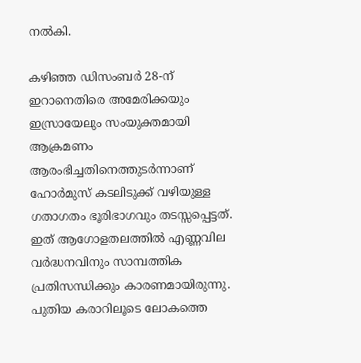നൽകി.

കഴിഞ്ഞ ഡിസംബർ 28-ന് ഇറാനെതിരെ അമേരിക്കയും ഇസ്രായേലും സംയുക്തമായി ആക്രമണം ആരംഭിച്ചതിനെത്തുടർന്നാണ് ഹോർമുസ് കടലിടുക്ക് വഴിയുള്ള ഗതാഗതം ഭൂരിഭാഗവും തടസ്സപ്പെട്ടത്. ഇത് ആഗോളതലത്തിൽ എണ്ണവില വർദ്ധനവിനും സാമ്പത്തിക പ്രതിസന്ധിക്കും കാരണമായിരുന്നു. പുതിയ കരാറിലൂടെ ലോകത്തെ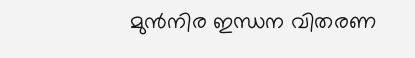മുൻനിര ഇന്ധന വിതരണ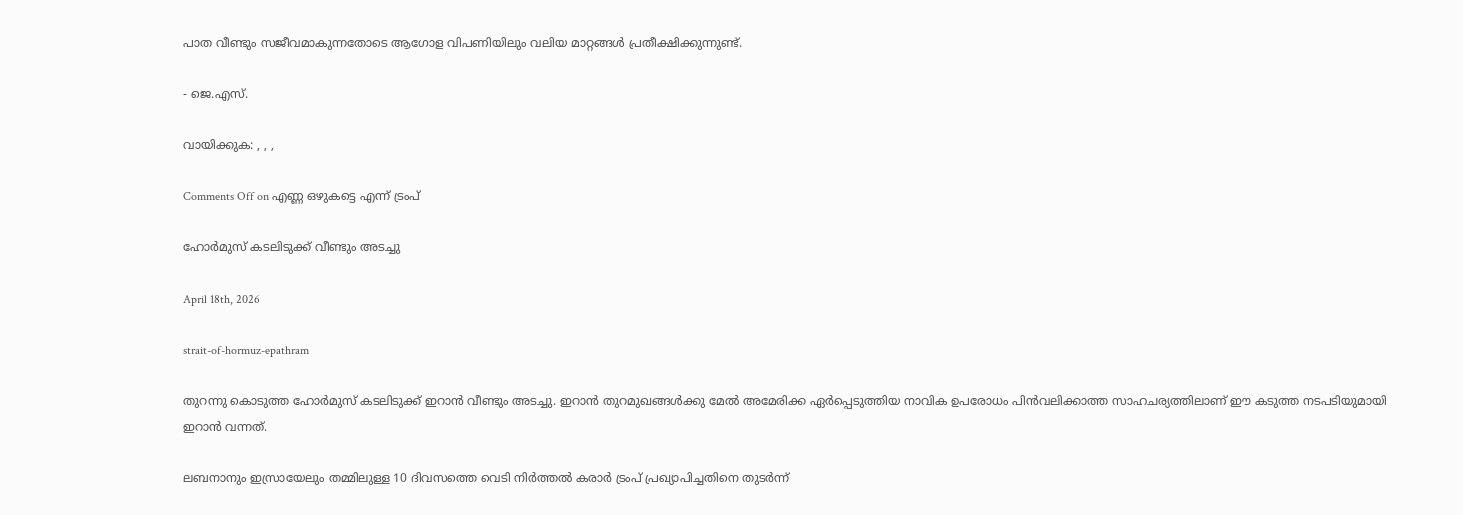പാത വീണ്ടും സജീവമാകുന്നതോടെ ആഗോള വിപണിയിലും വലിയ മാറ്റങ്ങൾ പ്രതീക്ഷിക്കുന്നുണ്ട്.

- ജെ.എസ്.

വായിക്കുക: , , ,

Comments Off on എണ്ണ ഒഴുകട്ടെ എന്ന് ട്രംപ്

ഹോര്‍മുസ് കടലിടുക്ക് വീണ്ടും അടച്ചു

April 18th, 2026

strait-of-hormuz-epathram

തുറന്നു കൊടുത്ത ഹോർമുസ് കടലിടുക്ക് ഇറാൻ വീണ്ടും അടച്ചു. ഇറാൻ തുറമുഖങ്ങൾക്കു മേൽ അമേരിക്ക ഏർപ്പെടുത്തിയ നാവിക ഉപരോധം പിൻവലിക്കാത്ത സാഹചര്യത്തിലാണ് ഈ കടുത്ത നടപടിയുമായി ഇറാൻ വന്നത്.

ലബനാനും ഇസ്രായേലും തമ്മിലുള്ള 10 ദിവസത്തെ വെടി നിര്‍ത്തല്‍ കരാര്‍ ട്രംപ് പ്രഖ്യാപിച്ചതിനെ തുടർന്ന്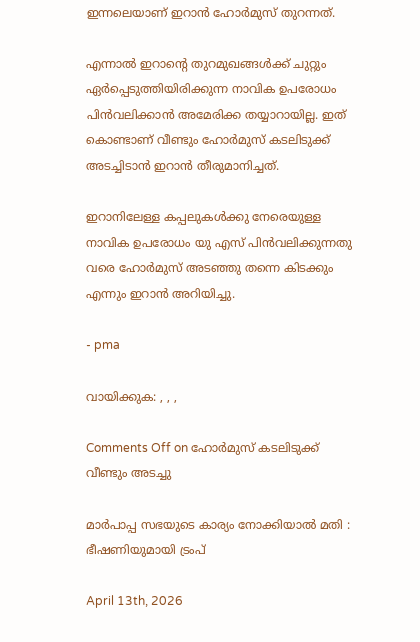ഇന്നലെയാണ് ഇറാന്‍ ഹോര്‍മുസ് തുറന്നത്.

എന്നാൽ ഇറാന്റെ തുറമുഖങ്ങള്‍ക്ക് ചുറ്റും ഏര്‍പ്പെടുത്തിയിരിക്കുന്ന നാവിക ഉപരോധം പിന്‍വലിക്കാന്‍ അമേരിക്ക തയ്യാറായില്ല. ഇത് കൊണ്ടാണ് വീണ്ടും ഹോര്‍മുസ് കടലിടുക്ക് അടച്ചിടാൻ ഇറാൻ തീരുമാനിച്ചത്.

ഇറാനിലേള്ള കപ്പലുകള്‍ക്കു നേരെയുള്ള നാവിക ഉപരോധം യു എസ് പിന്‍വലിക്കുന്നതു വരെ ഹോര്‍മുസ് അടഞ്ഞു തന്നെ കിടക്കും എന്നും ഇറാന്‍ അറിയിച്ചു.

- pma

വായിക്കുക: , , ,

Comments Off on ഹോര്‍മുസ് കടലിടുക്ക് വീണ്ടും അടച്ചു

മാർപാപ്പ സഭയുടെ കാര്യം നോക്കിയാൽ മതി : ഭീഷണിയുമായി ട്രംപ്

April 13th, 2026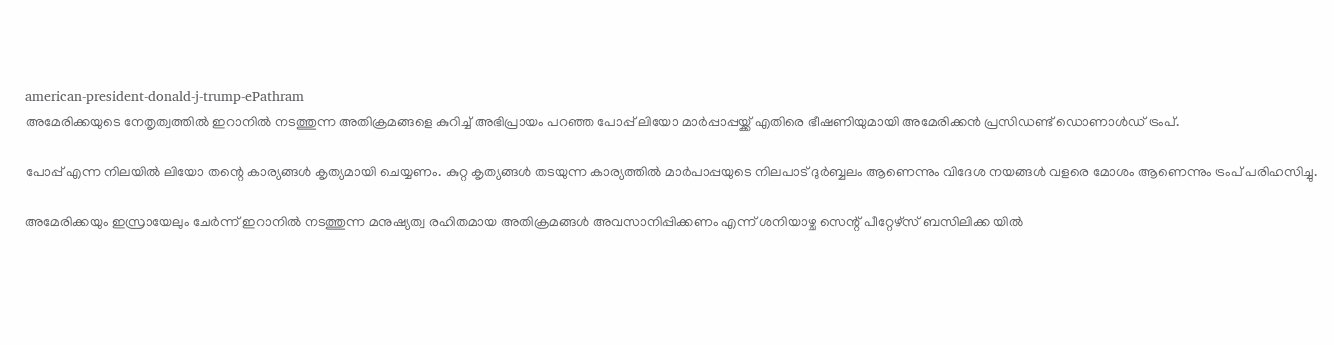american-president-donald-j-trump-ePathram
അമേരിക്കയുടെ നേതൃത്വത്തിൽ ഇറാനിൽ നടത്തുന്ന അതിക്രമങ്ങളെ കുറിച്ച് അഭിപ്രായം പറഞ്ഞ പോപ്പ് ലിയോ മാർപ്പാപ്പയ്ക്ക് എതിരെ ഭീഷണിയുമായി അമേരിക്കൻ പ്രസിഡണ്ട് ഡൊണാൾഡ് ട്രംപ്.

പോപ്പ് എന്ന നിലയിൽ ലിയോ തന്റെ കാര്യങ്ങൾ കൃത്യമായി ചെയ്യണം. കുറ്റ കൃത്യങ്ങൾ തടയുന്ന കാര്യത്തിൽ മാർപാപ്പയുടെ നിലപാട് ദുർബ്ബലം ആണെന്നും വിദേശ നയങ്ങൾ വളരെ മോശം ആണെന്നും ട്രംപ് പരിഹസിച്ചു.

അമേരിക്കയും ഇസ്രായേലും ചേർന്ന് ഇറാനിൽ നടത്തുന്ന മനുഷ്യത്വ രഹിതമായ അതിക്രമങ്ങൾ അവസാനിപ്പിക്കണം എന്ന് ശനിയാഴ്ച സെന്റ് പീറ്റേഴ്സ് ബസിലിക്ക യിൽ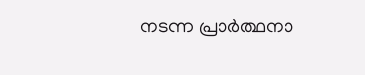നടന്ന പ്രാർത്ഥനാ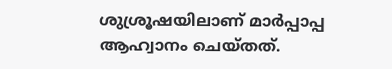ശുശ്രൂഷയിലാണ് മാർപ്പാപ്പ ആഹ്വാനം ചെയ്തത്.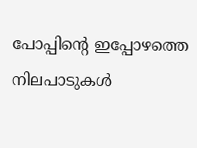പോപ്പിന്റെ ഇപ്പോഴത്തെ നിലപാടുകൾ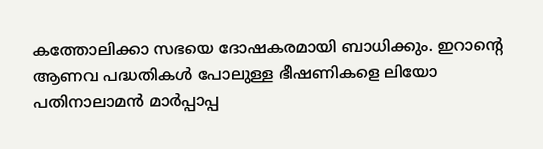കത്തോലിക്കാ സഭയെ ദോഷകരമായി ബാധിക്കും. ഇറാന്റെ ആണവ പദ്ധതികൾ പോലുള്ള ഭീഷണികളെ ലിയോ പതിനാലാമൻ മാർപ്പാപ്പ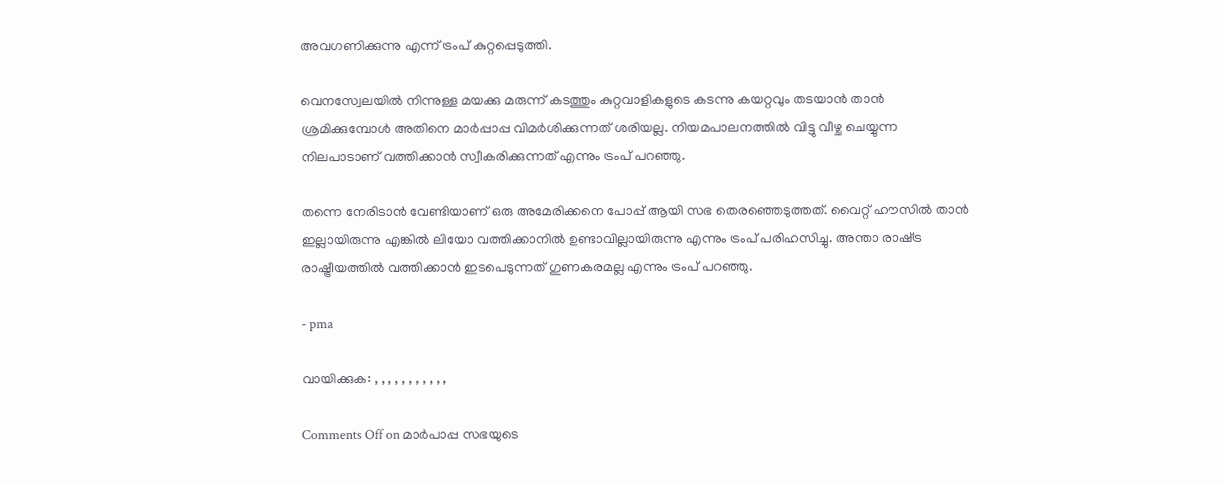അവഗണിക്കുന്നു എന്ന് ട്രംപ് കുറ്റപ്പെടുത്തി.

വെനസ്വേലയിൽ നിന്നുള്ള മയക്കു മരുന്ന് കടത്തും കുറ്റവാളികളുടെ കടന്നു കയറ്റവും തടയാൻ താൻ ശ്രമിക്കുമ്പോൾ അതിനെ മാർപ്പാപ്പ വിമർശിക്കുന്നത് ശരിയല്ല. നിയമപാലനത്തിൽ വിട്ടു വീഴ്ച ചെയ്യുന്ന നിലപാടാണ് വത്തിക്കാൻ സ്വീകരിക്കുന്നത് എന്നും ട്രംപ് പറഞ്ഞു.

തന്നെ നേരിടാൻ വേണ്ടിയാണ് ഒരു അമേരിക്കനെ പോപ്പ് ആയി സഭ തെരഞ്ഞെടുത്തത്. വൈറ്റ് ഹൗസിൽ താൻ ഇല്ലായിരുന്നു എങ്കിൽ ലിയോ വത്തിക്കാനിൽ ഉണ്ടാവില്ലായിരുന്നു എന്നും ട്രംപ് പരിഹസിച്ചു. അന്താ രാഷ്‌ട്ര രാഷ്ട്രീയത്തിൽ വത്തിക്കാൻ ഇടപെടുന്നത് ഗുണകരമല്ല എന്നും ട്രംപ് പറഞ്ഞു.

- pma

വായിക്കുക: , , , , , , , , , , ,

Comments Off on മാർപാപ്പ സഭയുടെ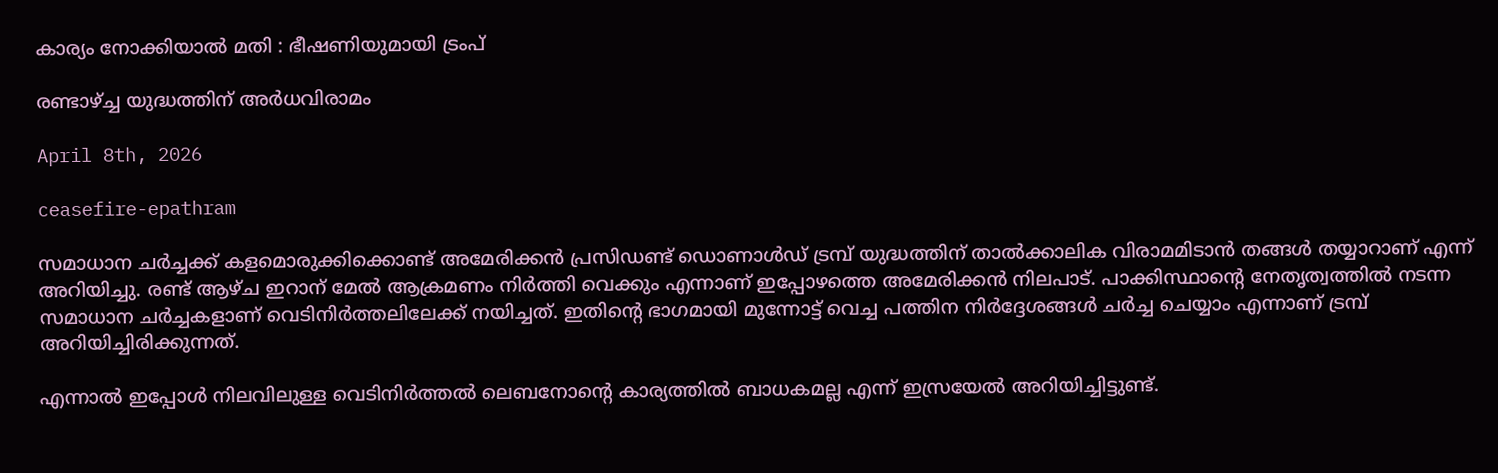കാര്യം നോക്കിയാൽ മതി : ഭീഷണിയുമായി ട്രംപ്

രണ്ടാഴ്ച്ച യുദ്ധത്തിന് അർധവിരാമം

April 8th, 2026

ceasefire-epathram

സമാധാന ചർച്ചക്ക് കളമൊരുക്കിക്കൊണ്ട് അമേരിക്കൻ പ്രസിഡണ്ട് ഡൊണാൾഡ് ട്രമ്പ് യുദ്ധത്തിന് താൽക്കാലിക വിരാമമിടാൻ തങ്ങൾ തയ്യാറാണ് എന്ന് അറിയിച്ചു. രണ്ട് ആഴ്ച ഇറാന് മേൽ ആക്രമണം നിർത്തി വെക്കും എന്നാണ് ഇപ്പോഴത്തെ അമേരിക്കൻ നിലപാട്. പാക്കിസ്ഥാൻ്റെ നേതൃത്വത്തിൽ നടന്ന സമാധാന ചർച്ചകളാണ് വെടിനിർത്തലിലേക്ക് നയിച്ചത്. ഇതിൻ്റെ ഭാഗമായി മുന്നോട്ട് വെച്ച പത്തിന നിർദ്ദേശങ്ങൾ ചർച്ച ചെയ്യാം എന്നാണ് ട്രമ്പ് അറിയിച്ചിരിക്കുന്നത്.

എന്നാൽ ഇപ്പോൾ നിലവിലുള്ള വെടിനിർത്തൽ ലെബനോൻ്റെ കാര്യത്തിൽ ബാധകമല്ല എന്ന് ഇസ്രയേൽ അറിയിച്ചിട്ടുണ്ട്.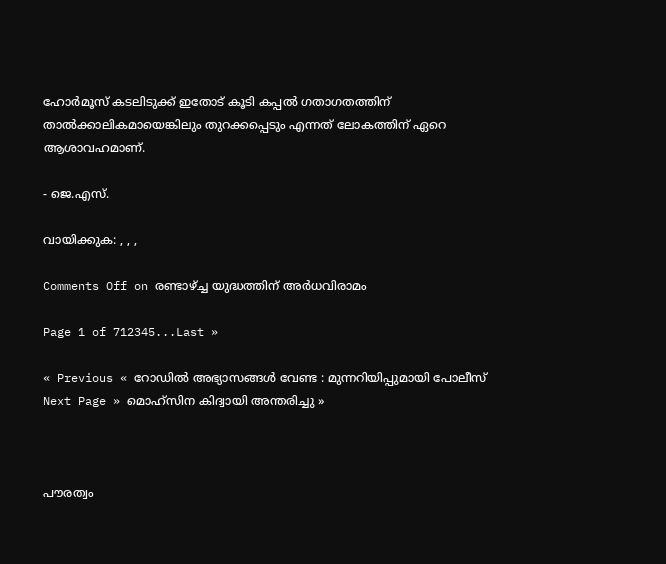ഹോർമൂസ് കടലിടുക്ക് ഇതോട് കൂടി കപ്പൽ ഗതാഗതത്തിന് താൽക്കാലികമായെങ്കിലും തുറക്കപ്പെടും എന്നത് ലോകത്തിന് ഏറെ ആശാവഹമാണ്.

- ജെ.എസ്.

വായിക്കുക: , , ,

Comments Off on രണ്ടാഴ്ച്ച യുദ്ധത്തിന് അർധവിരാമം

Page 1 of 712345...Last »

« Previous « റോഡിൽ അഭ്യാസങ്ങൾ വേണ്ട : മുന്നറിയിപ്പുമായി പോലീസ്
Next Page » മൊഹ്‌സിന കിദ്വായി അന്തരിച്ചു »



പൗരത്വം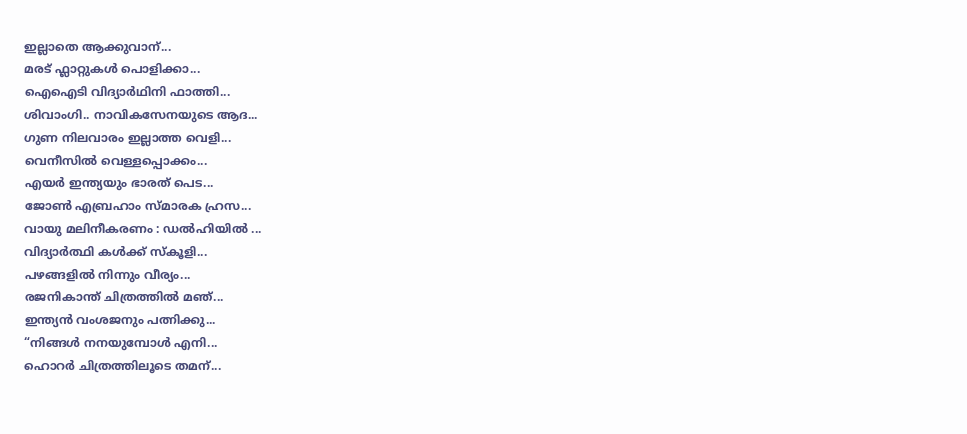ഇല്ലാതെ ആക്കുവാന്...
മരട് ഫ്ലാറ്റുകൾ പൊളിക്കാ...
ഐഐടി വിദ്യാര്‍ഥിനി ഫാത്തി...
ശിവാംഗി.. നാവികസേനയുടെ ആദ...
ഗുണ നിലവാരം ഇല്ലാത്ത വെളി...
വെനീസില്‍ വെള്ളപ്പൊക്കം...
എയര്‍ ഇന്ത്യയും ഭാരത് പെട...
ജോണ്‍ എബ്രഹാം സ്മാരക ഹ്രസ...
വായു മലിനീകരണം : ഡൽഹിയിൽ ...
വിദ്യാർത്ഥി കൾക്ക് സ്കൂളി...
പഴങ്ങളില്‍ നിന്നും വീര്യം...
രജനികാന്ത് ചിത്രത്തിൽ മഞ്...
ഇന്ത്യൻ വംശജനും പത്നിക്കു...
“നിങ്ങള്‍ നനയുമ്പോള്‍ എനി...
ഹൊറര്‍ ചിത്രത്തിലൂടെ തമന്...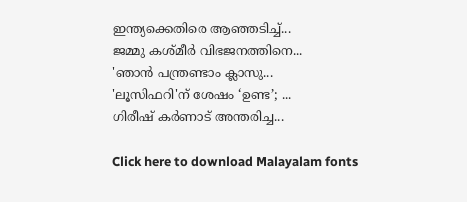ഇന്ത്യക്കെതിരെ ആഞ്ഞടിച്ച്...
ജമ്മു കശ്മീ‍ർ വിഭജനത്തിനെ...
'ഞാന്‍ പന്ത്രണ്ടാം ക്ലാസു...
'ലൂസിഫറി'ന് ശേഷം ‘ഉണ്ട’; ...
ഗിരീഷ് കര്‍ണാട് അന്തരിച്ച...

Click here to download Malayalam fonts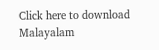Click here to download Malayalam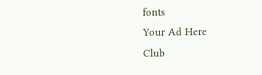fonts
Your Ad Here
Club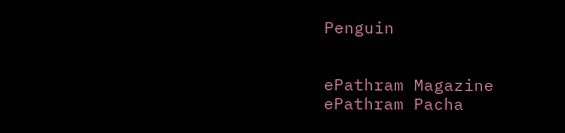Penguin


ePathram Magazine
ePathram Pacha